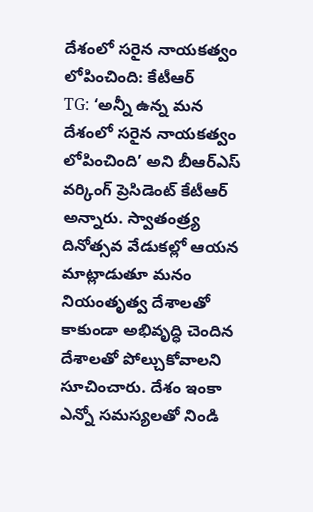దేశంలో సరైన నాయకత్వం లోపించింది: కేటీఆర్
TG: ‘అన్నీ ఉన్న మన దేశంలో సరైన నాయకత్వం లోపించింది’ అని బీఆర్ఎస్ వర్కింగ్ ప్రెసిడెంట్ కేటీఆర్ అన్నారు. స్వాతంత్ర్య దినోత్సవ వేడుకల్లో ఆయన మాట్లాడుతూ మనం నియంతృత్వ దేశాలతో కాకుండా అభివృద్ధి చెందిన దేశాలతో పోల్చుకోవాలని సూచించారు. దేశం ఇంకా ఎన్నో సమస్యలతో నిండి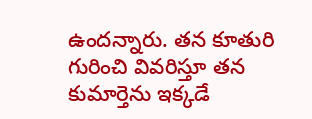ఉందన్నారు. తన కూతురి గురించి వివరిస్తూ తన కుమార్తెను ఇక్కడే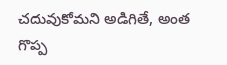చదువుకోమని అడిగితే, అంత గొప్ప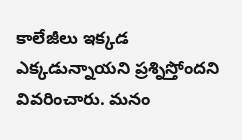కాలేజీలు ఇక్కడ ఎక్కడున్నాయని ప్రశ్నిస్తోందని వివరించారు. మనం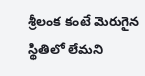శ్రీలంక కంటే మెరుగైన స్థితిలో లేమని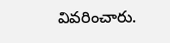వివరించారు.